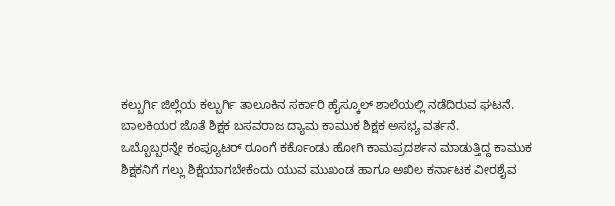ಕಲ್ಬುರ್ಗಿ ಜಿಲ್ಲೆಯ ಕಲ್ಬುರ್ಗಿ ತಾಲೂಕಿನ ಸರ್ಕಾರಿ ಹೈಸ್ಕೂಲ್ ಶಾಲೆಯಲ್ಲಿ ನಡೆದಿರುವ ಘಟನೆ.
ಬಾಲಕಿಯರ ಜೊತೆ ಶಿಕ್ಷಕ ಬಸವರಾಜ ದ್ಯಾಮ ಕಾಮುಕ ಶಿಕ್ಷಕ ಅಸಭ್ಯ ವರ್ತನೆ.
ಒಬ್ಬೊಬ್ಬರನ್ನೇ ಕಂಪ್ಯೂಟರ್ ರೂಂಗೆ ಕರ್ಕೊಂಡು ಹೋಗಿ ಕಾಮಪ್ರದರ್ಶನ ಮಾಡುತ್ತಿದ್ದ ಕಾಮುಕ ಶಿಕ್ಷಕನಿಗೆ ಗಲ್ಲು ಶಿಕ್ಷೆಯಾಗಬೇಕೆಂದು ಯುವ ಮುಖಂಡ ಹಾಗೂ ಅಖಿಲ ಕರ್ನಾಟಕ ವೀರಶೈವ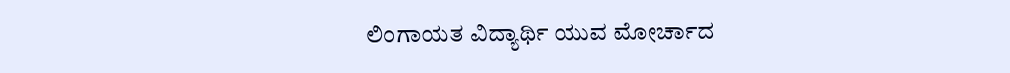ಲಿಂಗಾಯತ ವಿದ್ಯಾರ್ಥಿ ಯುವ ಮೋರ್ಚಾದ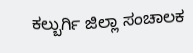ಕಲ್ಬುರ್ಗಿ ಜಿಲ್ಲಾ ಸಂಚಾಲಕ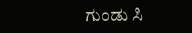ಗುಂಡು ಸಿ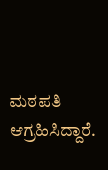ಮಠಪತಿ ಆಗ್ರಹಿಸಿದ್ದಾರೆ.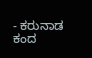- ಕರುನಾಡ ಕಂದ